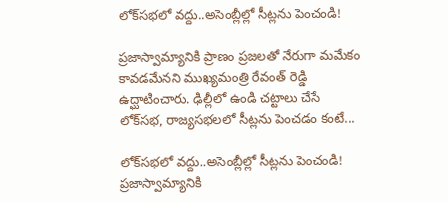లోక్‌సభలో వద్దు..అసెంబ్లీల్లో సీట్లను పెంచండి!

ప్రజాస్వామ్యానికి ప్రాణం ప్రజలతో నేరుగా మమేకం కావడమేనని ముఖ్యమంత్రి రేవంత్‌ రెడ్డి ఉద్ఘాటించారు. ఢిల్లీలో ఉండి చట్టాలు చేసే లోక్‌సభ, రాజ్యసభలలో సీట్లను పెంచడం కంటే...

లోక్‌సభలో వద్దు..అసెంబ్లీల్లో సీట్లను పెంచండి!
ప్రజాస్వామ్యానికి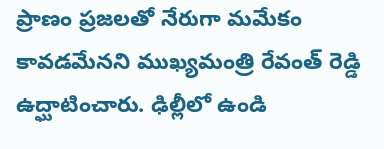ప్రాణం ప్రజలతో నేరుగా మమేకం కావడమేనని ముఖ్యమంత్రి రేవంత్‌ రెడ్డి ఉద్ఘాటించారు. ఢిల్లీలో ఉండి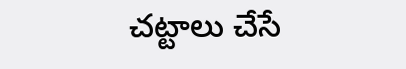చట్టాలు చేసే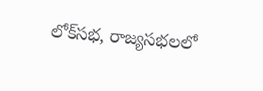లోక్‌సభ, రాజ్యసభలలో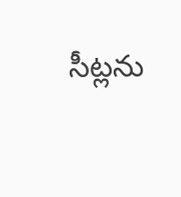సీట్లను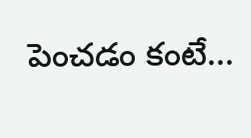పెంచడం కంటే...